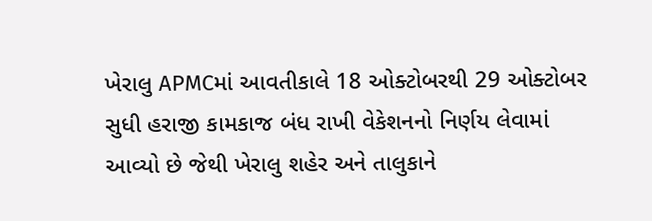ખેરાલુ APMCમાં આવતીકાલે 18 ઓક્ટોબરથી 29 ઓક્ટોબર સુધી હરાજી કામકાજ બંધ રાખી વેકેશનનો નિર્ણય લેવામાં આવ્યો છે જેથી ખેરાલુ શહેર અને તાલુકાને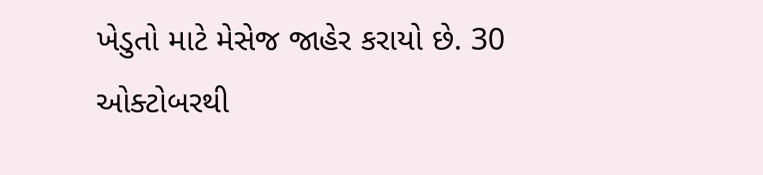ખેડુતો માટે મેસેજ જાહેર કરાયો છે. 30 ઓક્ટોબરથી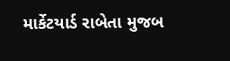માર્કેટયાર્ડ રાબેતા મુજબ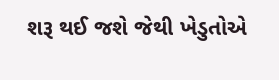શરૂ થઈ જશે જેથી ખેડુતોએ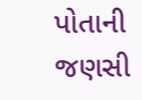પોતાની જણસી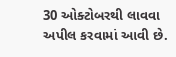30 ઓક્ટોબરથી લાવવા અપીલ કરવામાં આવી છે.